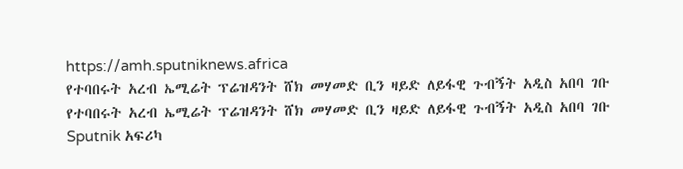https://amh.sputniknews.africa
የተባበሩት አረብ ኤሚሬት ፕሬዝዳንት ሸክ መሃመድ ቢን ዛይድ ለይፋዊ ጉብኝት አዲስ አበባ ገቡ
የተባበሩት አረብ ኤሚሬት ፕሬዝዳንት ሸክ መሃመድ ቢን ዛይድ ለይፋዊ ጉብኝት አዲስ አበባ ገቡ
Sputnik አፍሪካ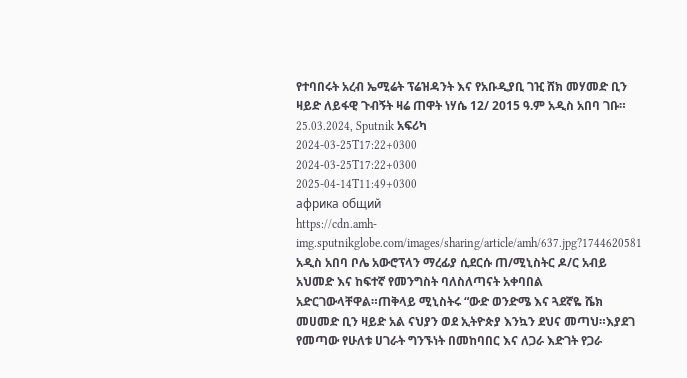የተባበሩት አረብ ኤሚሬት ፕሬዝዳንት እና የአቡዲያቢ ገዢ ሸክ መሃመድ ቢን ዛይድ ለይፋዊ ጉብኝት ዛሬ ጠዋት ነሃሴ 12/ 2015 ዓ.ም አዲስ አበባ ገቡ። 25.03.2024, Sputnik አፍሪካ
2024-03-25T17:22+0300
2024-03-25T17:22+0300
2025-04-14T11:49+0300
африка общий
https://cdn.amh-img.sputnikglobe.com/images/sharing/article/amh/637.jpg?1744620581
አዲስ አበባ ቦሌ አውሮፕላን ማረፊያ ሲደርሱ ጠ/ሚኒስትር ዶ/ር አብይ አህመድ እና ከፍተኛ የመንግስት ባለስለጣናት አቀባበል አድርገውላቸዋል።ጠቅላይ ሚኒስትሩ “ውድ ወንድሜ እና ጓደኛዬ ሼክ መሀመድ ቢን ዛይድ አል ናህያን ወደ ኢትዮጵያ እንኳን ደህና መጣህ።እያደገ የመጣው የሁለቱ ሀገራት ግንኙነት በመከባበር እና ለጋራ እድገት የጋራ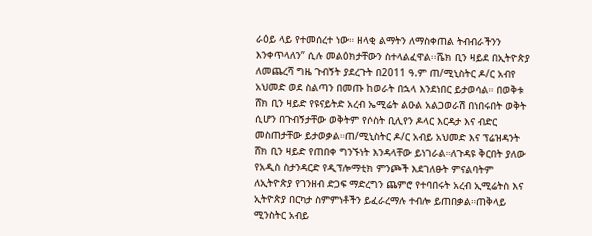ራዕይ ላይ የተመሰረተ ነው። ዘላቂ ልማትን ለማስቀጠል ትብብራችንን እንቀጥላለን” ሲሉ መልዕክታቸውን ስተላልፈዋል፡፡ሼክ ቢን ዛይደ በኢትዮጵያ ለመጨረሻ ግዜ ጉብኝት ያደረጉት በ2011 ዓ.ም ጠ/ሚኒስትር ዶ/ር አብየ አህመድ ወደ ስልጣን በመጡ ከወራት በኋላ እንደነበር ይታወሳል። በወቅቱ ሸክ ቢን ዛይድ የዩናይትድ አረብ ኤሚሬት ልዑል አልጋወራሽ በነበሩበት ወቅት ሲሆን በጉብኝታቸው ወቅትም የሶስት ቢሊየን ዶላር እርዳታ እና ብድር መስጠታቸው ይታወቃል።ጠ/ሚኒስትር ዶ/ር አብይ አህመድ እና ፕሬዝዳንት ሸክ ቢን ዛይድ የጠበቀ ግንኙነት እንዳላቸው ይነገራል።ለጉዳዩ ቅርበት ያለው የአዲስ ስታንዳርድ የዲፕሎማቲክ ምንጮች እደገለፁት ምናልባትም ለኢትዮጵያ የገንዘብ ድጋፍ ማድረግን ጨምሮ የተባበሩት አረብ ኢሚሬትስ እና ኢትዮጵያ በርካታ ስምምነቶችን ይፈራረማሉ ተብሎ ይጠበቃል።ጠቅላይ ሚንስትር አብይ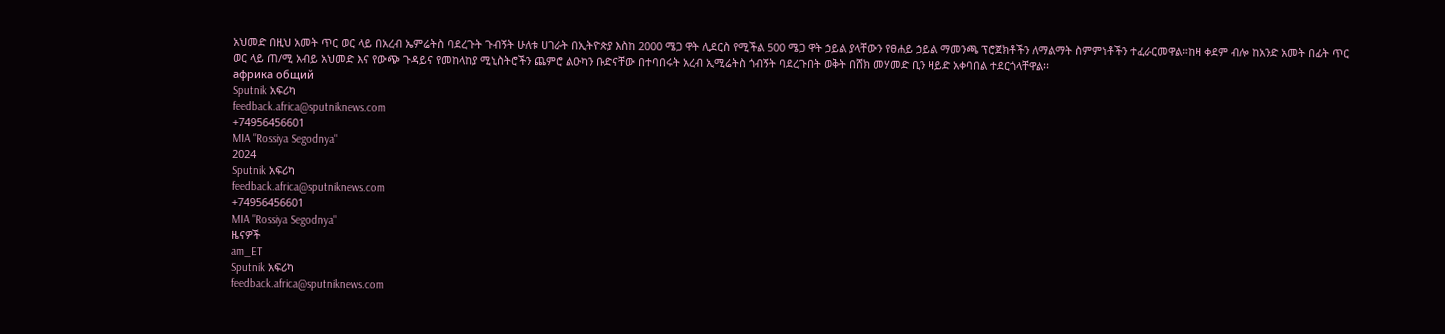አህመድ በዚህ አመት ጥር ወር ላይ በአረብ ኤምሬትስ ባደረጉት ጉብኝት ሁለቱ ሀገራት በኢትዮጵያ እስከ 2000 ሜጋ ዋት ሊደርስ የሚችል 500 ሜጋ ዋት ኃይል ያላቸውን የፀሐይ ኃይል ማመንጫ ፕሮጀክቶችን ለማልማት ስምምነቶችን ተፈራርመዋል።ከዛ ቀደም ብሎ ከአንድ አመት በፊት ጥር ወር ላይ ጠ/ሚ አብይ አህመድ እና የውጭ ጉዳይና የመከላከያ ሚኒስትሮችን ጨምሮ ልዑካን ቡድናቸው በተባበሩት አረብ ኢሚሬትስ ጎብኝት ባደረጉበት ወቅት በሸክ መሃመድ ቢን ዛይድ አቀባበል ተደርጎላቸዋል፡፡
африка общий
Sputnik አፍሪካ
feedback.africa@sputniknews.com
+74956456601
MIA "Rossiya Segodnya"
2024
Sputnik አፍሪካ
feedback.africa@sputniknews.com
+74956456601
MIA "Rossiya Segodnya"
ዜናዎች
am_ET
Sputnik አፍሪካ
feedback.africa@sputniknews.com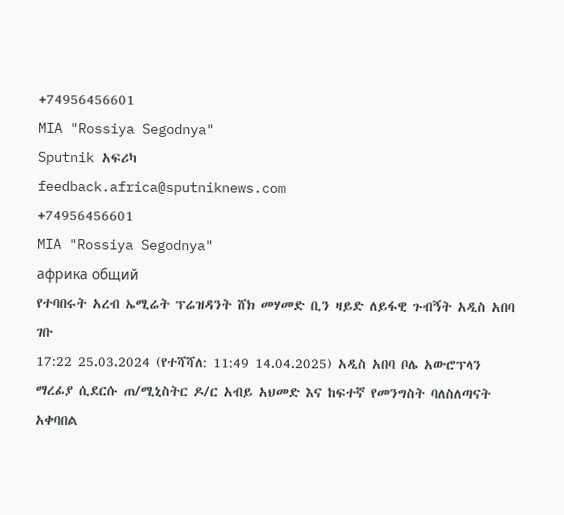+74956456601
MIA "Rossiya Segodnya"
Sputnik አፍሪካ
feedback.africa@sputniknews.com
+74956456601
MIA "Rossiya Segodnya"
африка общий
የተባበሩት አረብ ኤሚሬት ፕሬዝዳንት ሸክ መሃመድ ቢን ዛይድ ለይፋዊ ጉብኝት አዲስ አበባ ገቡ
17:22 25.03.2024 (የተሻሻለ: 11:49 14.04.2025) አዲስ አበባ ቦሌ አውሮፕላን ማረፊያ ሲደርሱ ጠ/ሚኒስትር ዶ/ር አብይ አህመድ እና ከፍተኛ የመንግስት ባለስለጣናት አቀባበል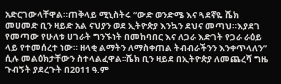አድርገውላቸዋል።ጠቅላይ ሚኒስትሩ “ውድ ወንድሜ እና ጓደኛዬ ሼክ መሀመድ ቢን ዛይድ አል ናህያን ወደ ኢትዮጵያ እንኳን ደህና መጣህ።እያደገ የመጣው የሁለቱ ሀገራት ግንኙነት በመከባበር እና ለጋራ እድገት የጋራ ራዕይ ላይ የተመሰረተ ነው። ዘላቂ ልማትን ለማስቀጠል ትብብራችንን እንቀጥላለን” ሲሉ መልዕክታቸውን ስተላልፈዋል፡፡ሼክ ቢን ዛይደ በኢትዮጵያ ለመጨረሻ ግዜ ጉብኝት ያደረጉት በ2011 ዓ.ም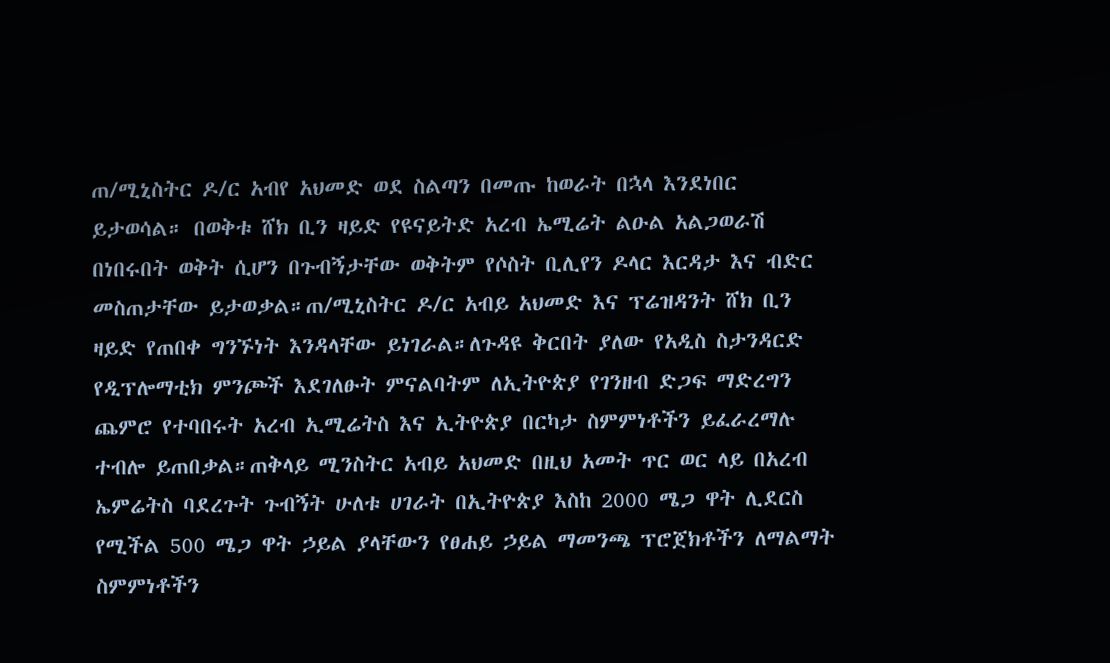ጠ/ሚኒስትር ዶ/ር አብየ አህመድ ወደ ስልጣን በመጡ ከወራት በኋላ እንደነበር ይታወሳል። በወቅቱ ሸክ ቢን ዛይድ የዩናይትድ አረብ ኤሚሬት ልዑል አልጋወራሽ በነበሩበት ወቅት ሲሆን በጉብኝታቸው ወቅትም የሶስት ቢሊየን ዶላር እርዳታ እና ብድር መስጠታቸው ይታወቃል።ጠ/ሚኒስትር ዶ/ር አብይ አህመድ እና ፕሬዝዳንት ሸክ ቢን ዛይድ የጠበቀ ግንኙነት እንዳላቸው ይነገራል።ለጉዳዩ ቅርበት ያለው የአዲስ ስታንዳርድ የዲፕሎማቲክ ምንጮች እደገለፁት ምናልባትም ለኢትዮጵያ የገንዘብ ድጋፍ ማድረግን ጨምሮ የተባበሩት አረብ ኢሚሬትስ እና ኢትዮጵያ በርካታ ስምምነቶችን ይፈራረማሉ ተብሎ ይጠበቃል።ጠቅላይ ሚንስትር አብይ አህመድ በዚህ አመት ጥር ወር ላይ በአረብ ኤምሬትስ ባደረጉት ጉብኝት ሁለቱ ሀገራት በኢትዮጵያ እስከ 2000 ሜጋ ዋት ሊደርስ የሚችል 500 ሜጋ ዋት ኃይል ያላቸውን የፀሐይ ኃይል ማመንጫ ፕሮጀክቶችን ለማልማት ስምምነቶችን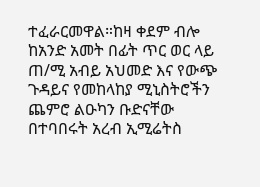ተፈራርመዋል።ከዛ ቀደም ብሎ ከአንድ አመት በፊት ጥር ወር ላይ ጠ/ሚ አብይ አህመድ እና የውጭ ጉዳይና የመከላከያ ሚኒስትሮችን ጨምሮ ልዑካን ቡድናቸው በተባበሩት አረብ ኢሚሬትስ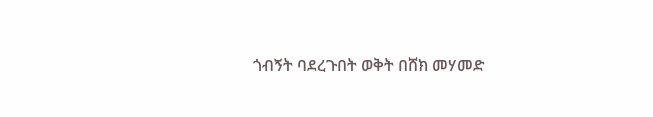ጎብኝት ባደረጉበት ወቅት በሸክ መሃመድ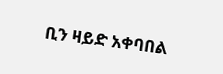ቢን ዛይድ አቀባበል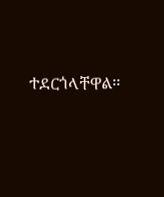ተደርጎላቸዋል፡፡